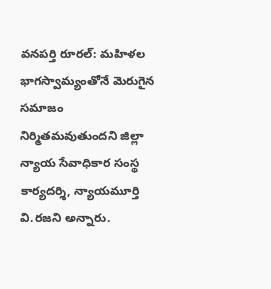వనపర్తి రూరల్: మహిళల భాగస్వామ్యంతోనే మెరుగైన సమాజం నిర్మితమవుతుందని జిల్లా న్యాయ సేవాధికార సంస్థ కార్యదర్శి, న్యాయమూర్తి వి.రజని అన్నారు.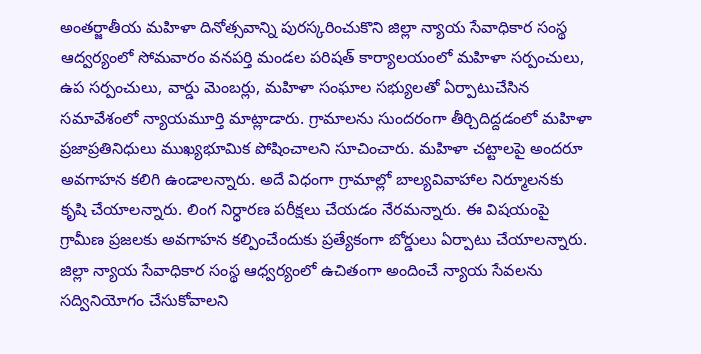అంతర్జాతీయ మహిళా దినోత్సవాన్ని పురస్కరించుకొని జిల్లా న్యాయ సేవాధికార సంస్థ ఆద్వర్యంలో సోమవారం వనపర్తి మండల పరిషత్ కార్యాలయంలో మహిళా సర్పంచులు, ఉప సర్పంచులు, వార్డు మెంబర్లు, మహిళా సంఘాల సభ్యులతో ఏర్పాటుచేసిన సమావేశంలో న్యాయమూర్తి మాట్లాడారు. గ్రామాలను సుందరంగా తీర్చిదిద్దడంలో మహిళా ప్రజాప్రతినిధులు ముఖ్యభూమిక పోషించాలని సూచించారు. మహిళా చట్టాలపై అందరూ అవగాహన కలిగి ఉండాలన్నారు. అదే విధంగా గ్రామాల్లో బాల్యవివాహాల నిర్మూలనకు కృషి చేయాలన్నారు. లింగ నిర్ధారణ పరీక్షలు చేయడం నేరమన్నారు. ఈ విషయంపై గ్రామీణ ప్రజలకు అవగాహన కల్పించేందుకు ప్రత్యేకంగా బోర్డులు ఏర్పాటు చేయాలన్నారు. జిల్లా న్యాయ సేవాధికార సంస్థ ఆధ్వర్యంలో ఉచితంగా అందించే న్యాయ సేవలను సద్వినియోగం చేసుకోవాలని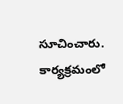సూచించారు. కార్యక్రమంలో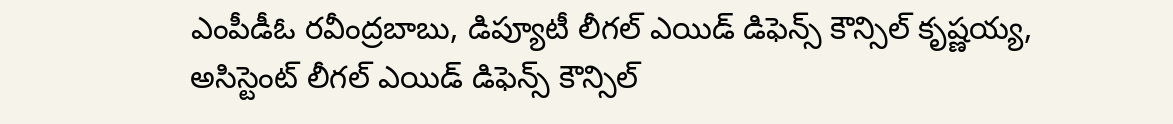ఎంపీడీఓ రవీంద్రబాబు, డిప్యూటీ లీగల్ ఎయిడ్ డిఫెన్స్ కౌన్సిల్ కృష్ణయ్య, అసిస్టెంట్ లీగల్ ఎయిడ్ డిఫెన్స్ కౌన్సిల్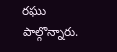రఘు పాల్గొన్నారు.